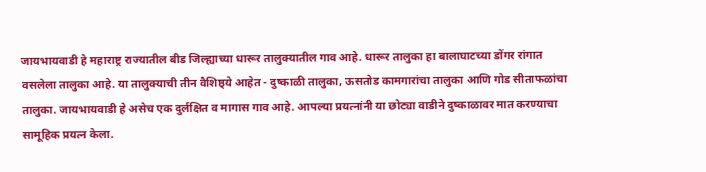जायभायवाडी हे महाराष्ट्र राज्यातील बीड जिल्ह्याच्या धारूर तालुक्यातील गाव आहे. धारूर तालुका हा बालाघाटच्या डोंगर रांगात वसलेला तालुका आहे. या तालुक्याची तीन वैशिष्ठ्ये आहेत - दुष्काळी तालुका, ऊसतोड कामगारांचा तालुका आणि गोड सीताफळांचा तालुका. जायभायवाडी हे असेच एक दुर्लक्षित व मागास गाव आहे. आपल्या प्रयत्नांनी या छोट्या वाडीने दुष्काळावर मात करण्याचा सामूहिक प्रयत्न केला.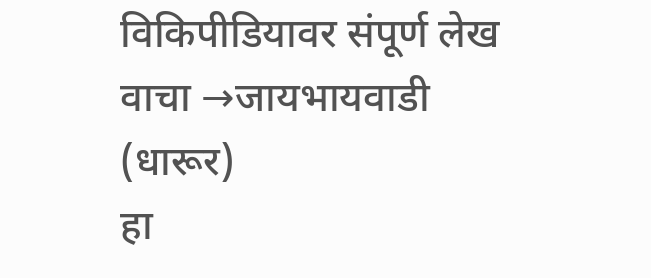विकिपीडियावर संपूर्ण लेख वाचा →जायभायवाडी (धारूर)
हा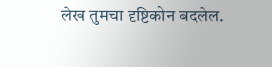लेख तुमचा दृष्टिकोन बदलेल.